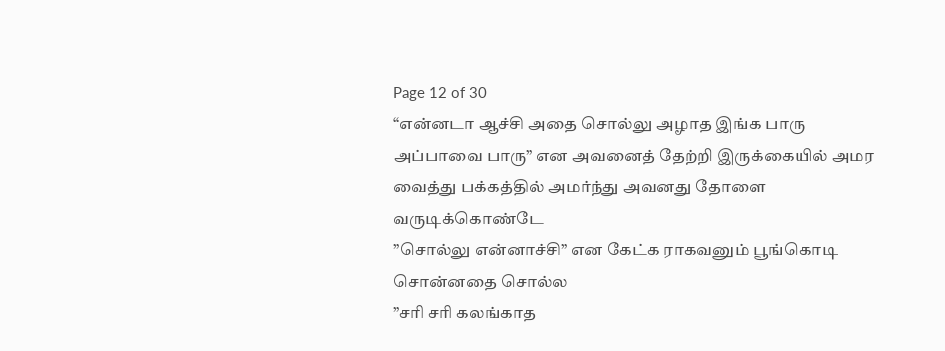Page 12 of 30
“என்னடா ஆச்சி அதை சொல்லு அழாத இங்க பாரு அப்பாவை பாரு” என அவனைத் தேற்றி இருக்கையில் அமர வைத்து பக்கத்தில் அமர்ந்து அவனது தோளை வருடிக்கொண்டே
”சொல்லு என்னாச்சி” என கேட்க ராகவனும் பூங்கொடி சொன்னதை சொல்ல
”சரி சரி கலங்காத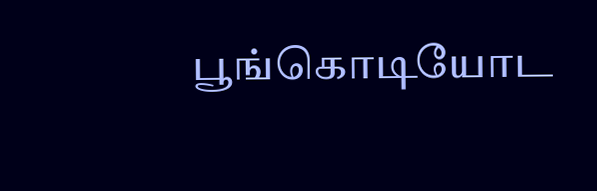பூங்கொடியோட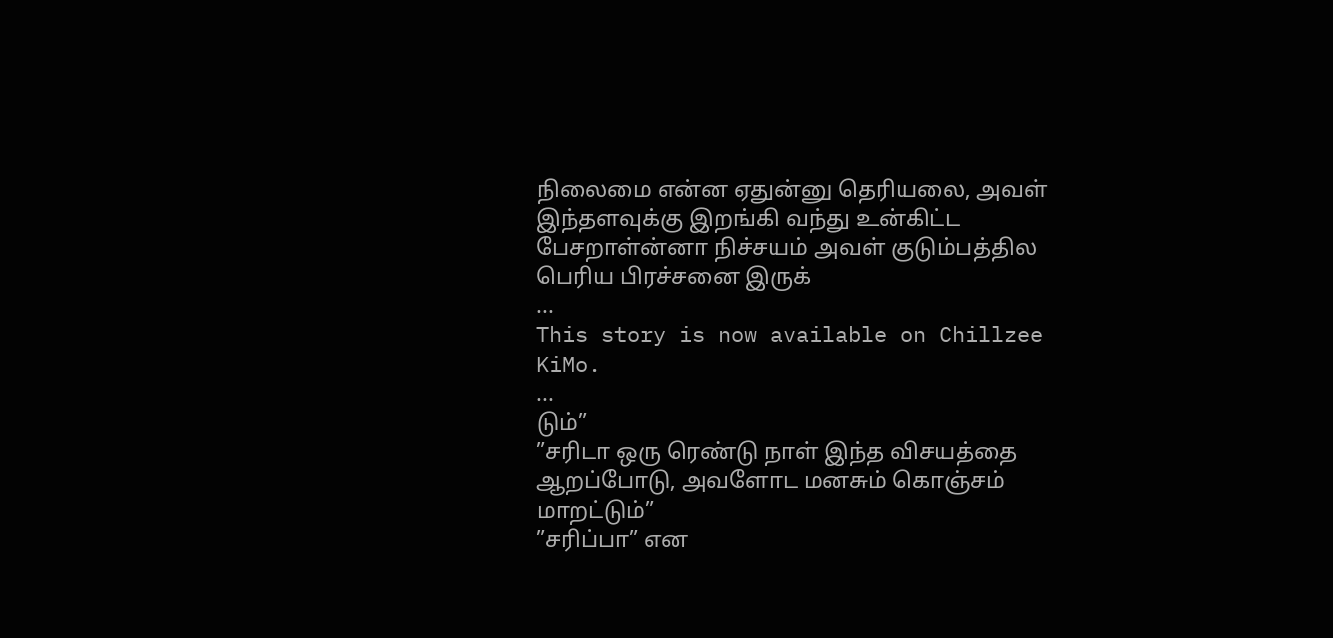நிலைமை என்ன ஏதுன்னு தெரியலை, அவள் இந்தளவுக்கு இறங்கி வந்து உன்கிட்ட பேசறாள்ன்னா நிச்சயம் அவள் குடும்பத்தில பெரிய பிரச்சனை இருக்
...
This story is now available on Chillzee KiMo.
...
டும்”
”சரிடா ஒரு ரெண்டு நாள் இந்த விசயத்தை ஆறப்போடு, அவளோட மனசும் கொஞ்சம் மாறட்டும்”
”சரிப்பா” என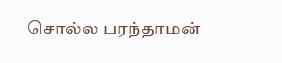சொல்ல பரந்தாமன்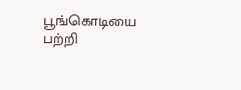பூங்கொடியை பற்றி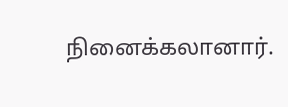நினைக்கலானார்.